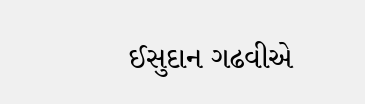ઈસુદાન ગઢવીએ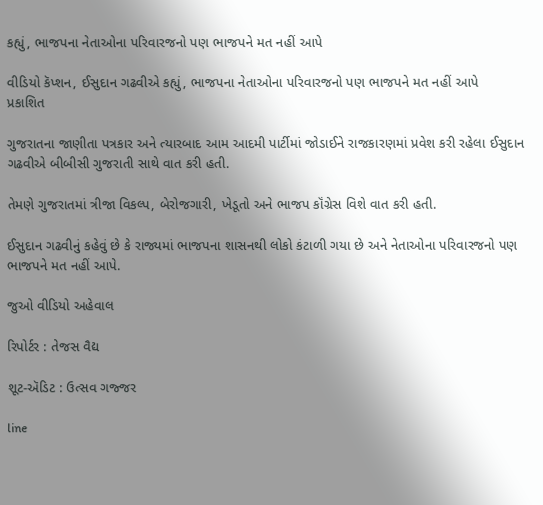કહ્યું, ભાજપના નેતાઓના પરિવારજનો પણ ભાજપને મત નહીં આપે

વીડિયો કૅપ્શન, ઈસુદાન ગઢવીએ કહ્યું, ભાજપના નેતાઓના પરિવારજનો પણ ભાજપને મત નહીં આપે
પ્રકાશિત

ગુજરાતના જાણીતા પત્રકાર અને ત્યારબાદ આમ આદમી પાર્ટીમાં જોડાઈને રાજકારણમાં પ્રવેશ કરી રહેલા ઈસુદાન ગઢવીએ બીબીસી ગુજરાતી સાથે વાત કરી હતી.

તેમણે ગુજરાતમાં ત્રીજા વિકલ્પ, બેરોજગારી, ખેડૂતો અને ભાજપ કૉંગ્રેસ વિશે વાત કરી હતી.

ઈસુદાન ગઢવીનું કહેવું છે કે રાજ્યમાં ભાજપના શાસનથી લોકો કંટાળી ગયા છે અને નેતાઓના પરિવારજનો પણ ભાજપને મત નહીં આપે.

જુઓ વીડિયો અહેવાલ

રિપોર્ટર : તેજસ વૈદ્ય

શૂટ-ઍડિટ : ઉત્સવ ગજ્જર

line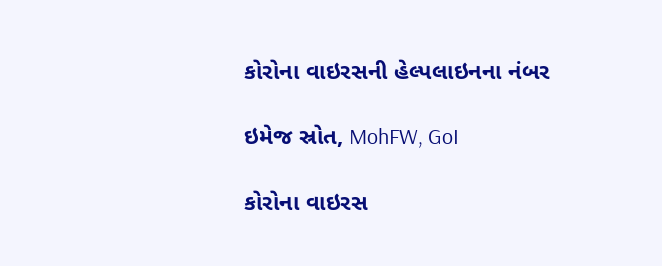કોરોના વાઇરસની હેલ્પલાઇનના નંબર

ઇમેજ સ્રોત, MohFW, GoI

કોરોના વાઇરસ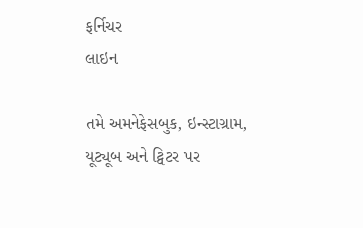ફર્નિચર
લાઇન

તમે અમનેફેસબુક, ઇન્સ્ટાગ્રામ, યૂટ્યૂબ અને ટ્વિટર પર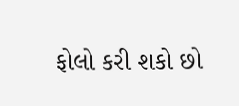ફોલો કરી શકો છો